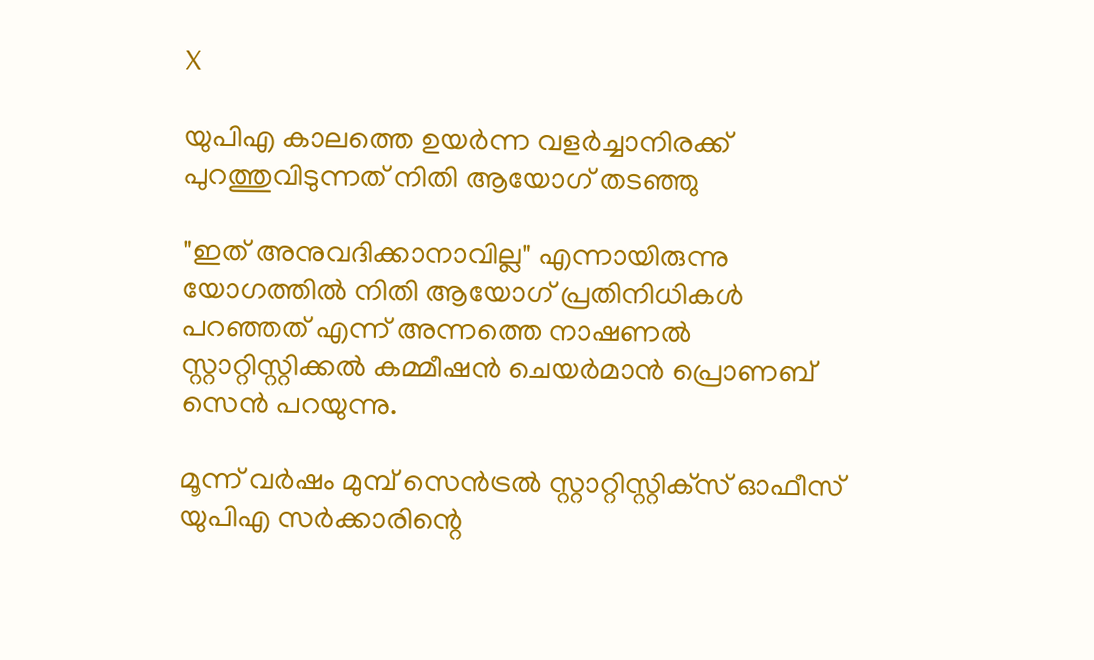X

യുപിഎ കാലത്തെ ഉയര്‍ന്ന വളര്‍ച്ചാനിരക്ക് പുറത്തുവിടുന്നത് നിതി ആയോഗ് തടഞ്ഞു

"ഇത് അനുവദിക്കാനാവില്ല" എന്നായിരുന്നു യോഗത്തില്‍ നിതി ആയോഗ് പ്രതിനിധികള്‍ പറഞ്ഞത് എന്ന് അന്നത്തെ നാഷണല്‍ സ്റ്റാറ്റിസ്റ്റിക്കല്‍ കമ്മീഷന്‍ ചെയര്‍മാന്‍ പ്രൊണബ് സെന്‍ പറയുന്നു.

മൂന്ന് വര്‍ഷം മുമ്പ് സെന്‍ട്രല്‍ സ്റ്റാറ്റിസ്റ്റിക്‌സ് ഓഫീസ് യുപിഎ സര്‍ക്കാരിന്റെ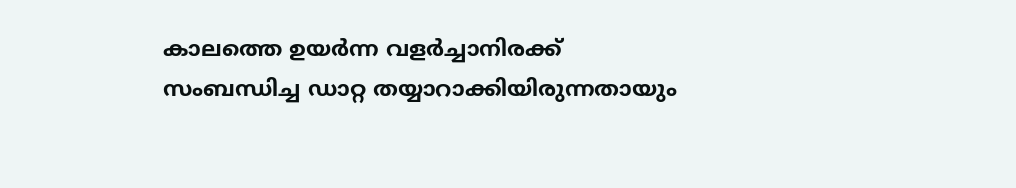കാലത്തെ ഉയര്‍ന്ന വളര്‍ച്ചാനിരക്ക് സംബന്ധിച്ച ഡാറ്റ തയ്യാറാക്കിയിരുന്നതായും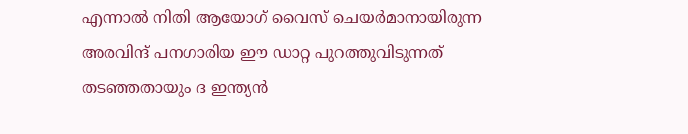എന്നാല്‍ നിതി ആയോഗ് വൈസ് ചെയര്‍മാനായിരുന്ന അരവിന്ദ് പനഗാരിയ ഈ ഡാറ്റ പുറത്തുവിടുന്നത് തടഞ്ഞതായും ദ ഇന്ത്യന്‍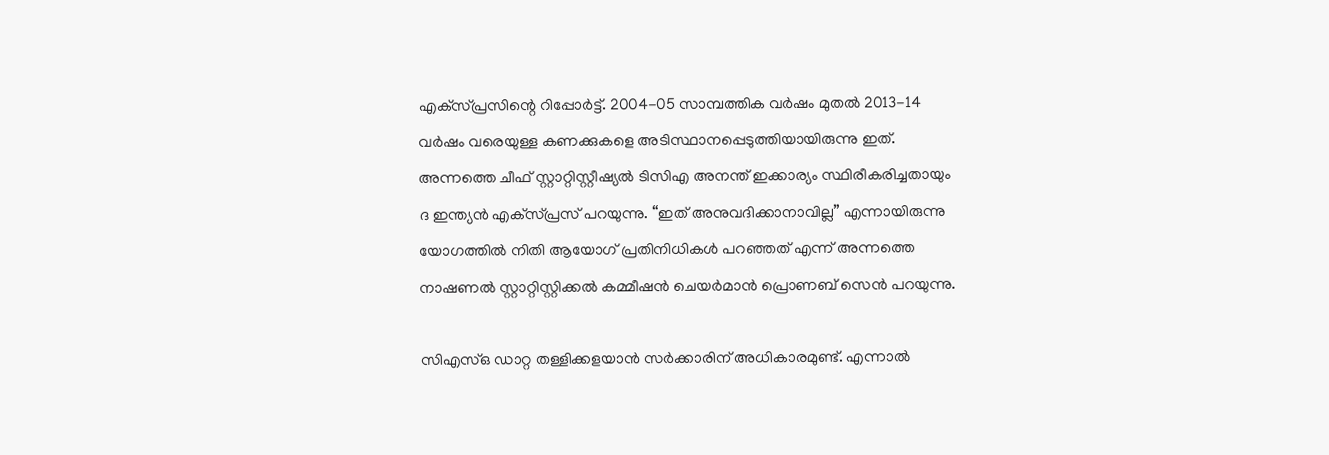എക്‌സ്പ്രസിന്റെ റിപ്പോര്‍ട്ട്. 2004-05 സാമ്പത്തിക വര്‍ഷം മുതല്‍ 2013-14 വര്‍ഷം വരെയുള്ള കണക്കുകളെ അടിസ്ഥാനപ്പെടുത്തിയായിരുന്നു ഇത്. അന്നത്തെ ചീഫ് സ്റ്റാറ്റിസ്റ്റീഷ്യല്‍ ടിസിഎ അനന്ത് ഇക്കാര്യം സ്ഥിരീകരിച്ചതായും ദ ഇന്ത്യന്‍ എക്‌സ്പ്രസ് പറയുന്നു. “ഇത് അനുവദിക്കാനാവില്ല” എന്നായിരുന്നു യോഗത്തില്‍ നിതി ആയോഗ് പ്രതിനിധികള്‍ പറഞ്ഞത് എന്ന് അന്നത്തെ നാഷണല്‍ സ്റ്റാറ്റിസ്റ്റിക്കല്‍ കമ്മീഷന്‍ ചെയര്‍മാന്‍ പ്രൊണബ് സെന്‍ പറയുന്നു.

സിഎസ്ഒ ഡാറ്റ തള്ളിക്കളയാന്‍ സര്‍ക്കാരിന് അധികാരമുണ്ട്. എന്നാല്‍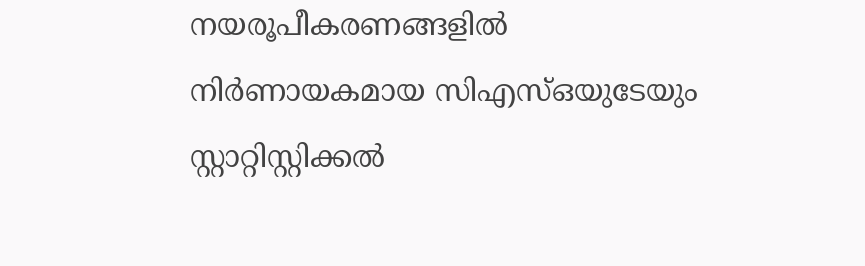നയരൂപീകരണങ്ങളില്‍ നിര്‍ണായകമായ സിഎസ്ഒയുടേയും സ്റ്റാറ്റിസ്റ്റിക്കല്‍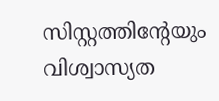സിസ്റ്റത്തിന്റേയും വിശ്വാസ്യത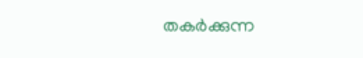തകര്‍ക്കുന്ന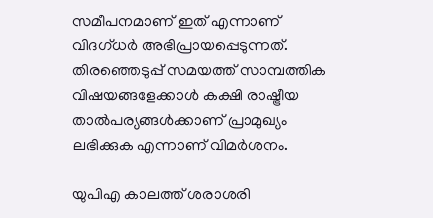സമീപനമാണ് ഇത് എന്നാണ് വിദഗ്ധര്‍ അഭിപ്രായപ്പെടുന്നത്. തിരഞ്ഞെടുപ്പ് സമയത്ത് സാമ്പത്തിക വിഷയങ്ങളേക്കാള്‍ കക്ഷി രാഷ്ട്രീയ താല്‍പര്യങ്ങള്‍ക്കാണ് പ്രാമുഖ്യം ലഭിക്കുക എന്നാണ് വിമര്‍ശനം.

യുപിഎ കാലത്ത് ശരാശരി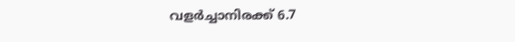വളര്‍ച്ചാനിരക്ക് 6.7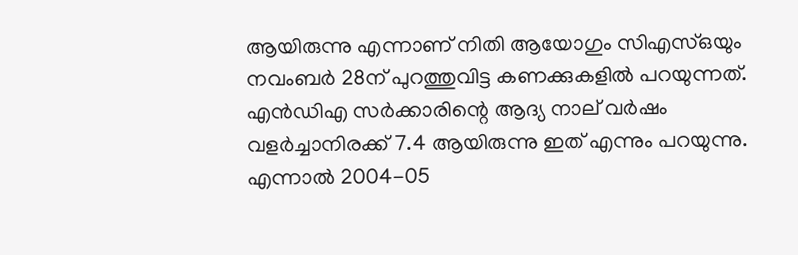ആയിരുന്നു എന്നാണ് നിതി ആയോഗും സിഎസ്ഒയും നവംബര്‍ 28ന് പുറത്തുവിട്ട കണക്കുകളില്‍ പറയുന്നത്. എന്‍ഡിഎ സര്‍ക്കാരിന്റെ ആദ്യ നാല് വര്‍ഷം വളര്‍ച്ചാനിരക്ക് 7.4 ആയിരുന്നു ഇത് എന്നും പറയുന്നു. എന്നാല്‍ 2004-05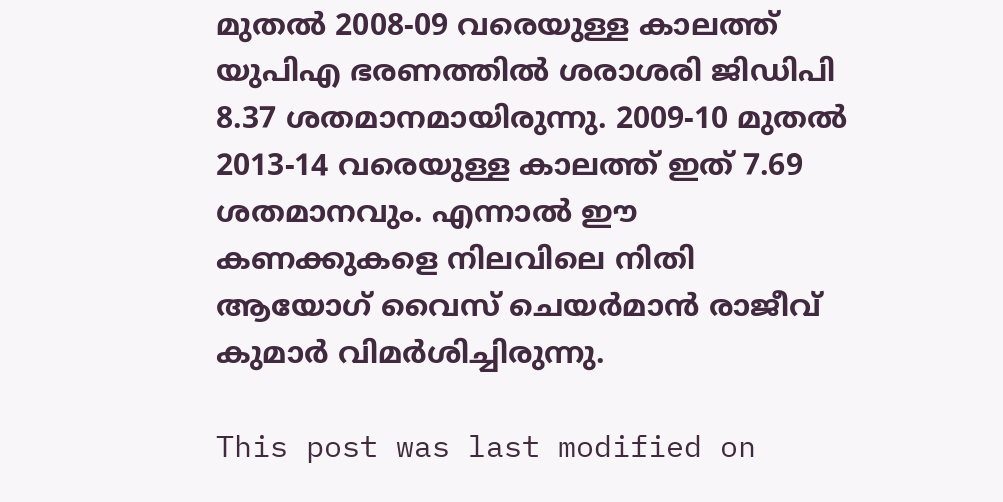മുതല്‍ 2008-09 വരെയുള്ള കാലത്ത് യുപിഎ ഭരണത്തില്‍ ശരാശരി ജിഡിപി 8.37 ശതമാനമായിരുന്നു. 2009-10 മുതല്‍ 2013-14 വരെയുള്ള കാലത്ത് ഇത് 7.69 ശതമാനവും. എന്നാല്‍ ഈ കണക്കുകളെ നിലവിലെ നിതി ആയോഗ് വൈസ് ചെയര്‍മാന്‍ രാജീവ് കുമാര്‍ വിമര്‍ശിച്ചിരുന്നു.

This post was last modified on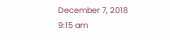December 7, 2018 9:15 am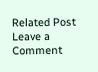Related Post
Leave a Comment